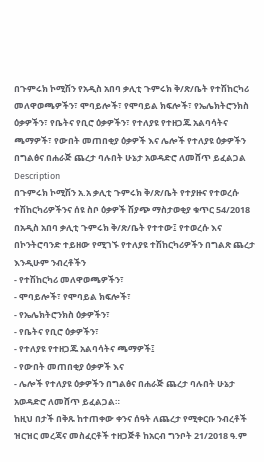በጉምሩክ ኮሚሽን የአዲስ አበባ ቃሊቲ ጉምሩክ ቅ/ጽ/ቤት የተሽከርካሪ መለዋወጫዎችን፣ ሞባይሎች፣ የሞባይል ክፍሎች፣ የኤሌክትሮንክስ ዕቃዎችን፣ የቤትና የቢሮ ዕቃዎችን፣ የተለያዩ የተዘጋጁ አልባሳትና ጫማዎች፣ የውበት መጠበቂያ ዕቃዎች እና ሌሎች የተለያዩ ዕቃዎችን በግልፅና በሐራጅ ጨረታ ባሉበት ሁኔታ አወዳድሮ ለመሸጥ ይፈልጋል
Description
በጉምሩክ ኮሚሽን አ.አ ቃሊቲ ጉምሩክ ቅ/ጽ/ቤት የተያዙና የተወረሱ
ተሽከርካሪዎችንና ሰዩ ስቦ ዕቃዎች ሽያጭ ማስታወቂያ ቁጥር 54/2018
በአዲስ አበባ ቃሊቲ ጉምሩክ ቅ/ጽ/ቤት የተተው፤ የተወረሱ እና በኮንትሮባንድ ተይዘው የሚገኙ የተለያዩ ተሽከርካሪዎችን በግልጽ ጨረታ እንዲሁም ንብረቶችን
- የተሽከርካሪ መለዋወጫዎችን፣
- ሞባይሎች፣ የሞባይል ክፍሎች፣
- የኤሌክትሮንክስ ዕቃዎችን፣
- የቤትና የቢሮ ዕቃዎችን፣
- የተለያዩ የተዘጋጁ አልባሳትና ጫማዎች፤
- የውበት መጠበቂያ ዕቃዎች እና
- ሌሎች የተለያዩ ዕቃዎችን በግልፅና በሐራጅ ጨረታ ባሉበት ሁኔታ አወዳድሮ ለመሸጥ ይፈልጋል።
ከዚህ በታች በቅጹ ከተጠቀው ቀንና ሰዓት ለጨረታ የሚቀርቡ ንብረቶች ዝርዝር መረጃና መስፈርቶች ተዘጋጅቶ ከአርብ ግንቦት 21/2018 ዓ.ም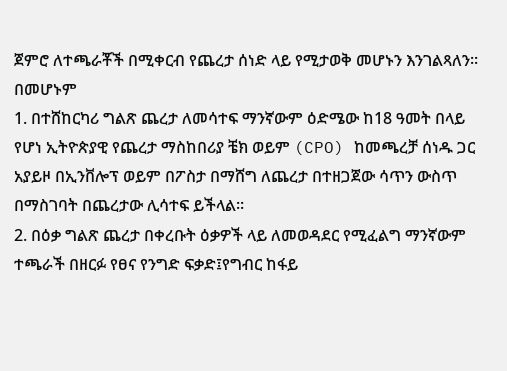ጀምሮ ለተጫራቾች በሚቀርብ የጨረታ ሰነድ ላይ የሚታወቅ መሆኑን እንገልጻለን።
በመሆኑም
1. በተሸከርካሪ ግልጽ ጨረታ ለመሳተፍ ማንኛውም ዕድሜው ከ18 ዓመት በላይ የሆነ ኢትዮጵያዊ የጨረታ ማስከበሪያ ቼክ ወይም (CPO) ከመጫረቻ ሰነዱ ጋር አያይዞ በኢንቨሎፕ ወይም በፖስታ በማሸግ ለጨረታ በተዘጋጀው ሳጥን ውስጥ በማስገባት በጨረታው ሊሳተፍ ይችላል።
2. በዕቃ ግልጽ ጨረታ በቀረቡት ዕቃዎች ላይ ለመወዳደር የሚፈልግ ማንኛውም ተጫራች በዘርፉ የፀና የንግድ ፍቃድ፤የግብር ከፋይ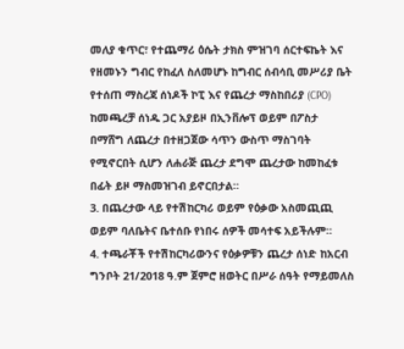መለያ ቁጥር፣ የተጨማሪ ዕሴት ታክስ ምዝገባ ሰርተፍኬት እና የዘመኑን ግብር የከፈለ ስለመሆኑ ከግብር ሰብሳቢ መሥሪያ ቤት የተሰጠ ማስረጃ ሰነዶች ኮፒ እና የጨረታ ማስከበሪያ (CPO) ከመጫረቻ ሰነዱ ጋር አያይዞ በኢንቨሎፕ ወይም በፖስታ በማሸግ ለጨረታ በተዘጋጀው ሳጥን ውስጥ ማስገባት የሚኖርበት ሲሆን ለሐራጅ ጨረታ ደግሞ ጨረታው ከመከፈቱ በፊት ይዞ ማስመዝገብ ይኖርበታል።
3. በጨረታው ላይ የተሽከርካሪ ወይም የዕቃው አስመጪጪ ወይም ባለቤትና ቤተሰቡ የነበሩ ሰዎች መሳተፍ አይችሉም።
4. ተጫራቾች የተሽከርካሪውንና የዕቃዎቹን ጨረታ ሰነድ ከአርብ ግንቦት 21/2018 ዓ.ም ጀምሮ ዘወትር በሥራ ሰዓት የማይመለስ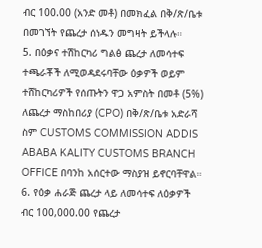ብር 100.00 (አንድ መቶ) በመክፈል በቅ/ጽ/ቤቱ በመገኘት የጨረታ ሰነዱን መግዛት ይችላሉ።
5. በዕቃና ተሽከርካሪ ግልፅ ጨረታ ለመሳተፍ ተጫራቾች ለሚወዳደሩባቸው ዕቃዎች ወይም ተሸከርካሪዎች የሰጡትን ዋጋ አምስት በመቶ (5%) ለጨረታ ማስከበሪያ (CPO) በቅ/ጽ/ቤቱ አድራሻ ስም CUSTOMS COMMISSION ADDIS ABABA KALITY CUSTOMS BRANCH OFFICE በባንከ አሰርተው ማስያዝ ይኖርባቸዋል።
6. የዕቃ ሐራጅ ጨረታ ላይ ለመሳተፍ ለዕቃዎች ብር 100,000.00 የጨረታ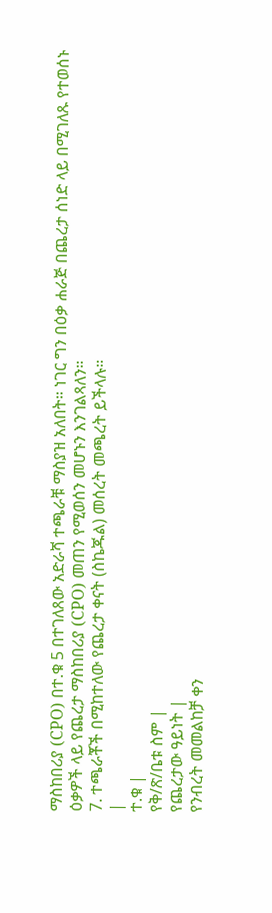ማስከበሪያ (CPO) በተ.ቁ 5 በተገለጸው አድራሻ ተጫራቹ ማስያዝ አለበት። ነገር ግን በዕቃ ሐራጅ በጨረታ ሰነድ ላይ በሚገለጹ የተወሰኑ ዕቃዎች ላይ የጨረታ ማስከበሪያ (CPO) መጠን የሚወሰን መሆኑን እንገልጻለን።
7. ተጫራቾች በሚከተለው የጨረታ ቀናት (ስኬጁል) መሰረት መጫረት ይችላሉ።
|
ተ.ቁ |
የቅ/ጽ/ቤቱ ስም |
የጨረታው ዓይነት |
የንብረት መመልከቻ ቀን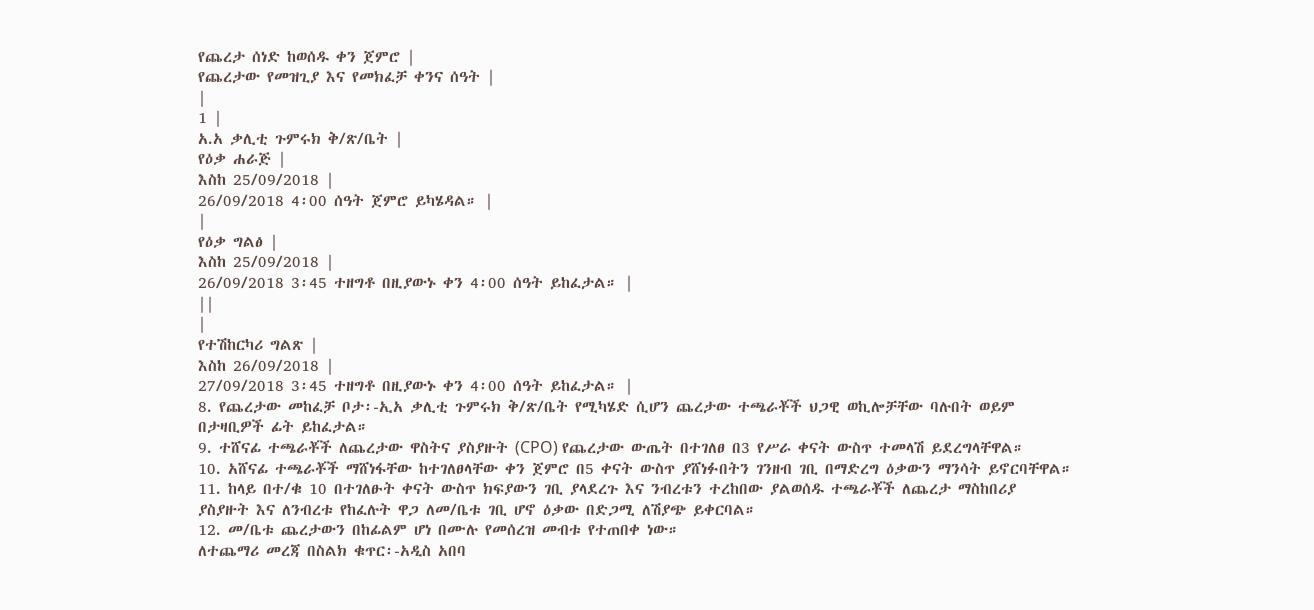የጨረታ ሰነድ ከወሰዱ ቀን ጀምሮ |
የጨረታው የመዝጊያ እና የመክፈቻ ቀንና ሰዓት |
|
1 |
አ.አ ቃሊቲ ጉምሩክ ቅ/ጽ/ቤት |
የዕቃ ሐራጅ |
እስከ 25/09/2018 |
26/09/2018 4፡00 ሰዓት ጀምሮ ይካሄዳል። |
|
የዕቃ ግልፅ |
እስከ 25/09/2018 |
26/09/2018 3፡45 ተዘግቶ በዚያውኑ ቀን 4፡00 ሰዓት ይከፈታል። |
||
|
የተሽከርካሪ ግልጽ |
እስከ 26/09/2018 |
27/09/2018 3፡45 ተዘግቶ በዚያውኑ ቀን 4፡00 ሰዓት ይከፈታል። |
8. የጨረታው መከፈቻ ቦታ፡-ኢአ ቃሊቲ ጉምሩክ ቅ/ጽ/ቤት የሚካሄድ ሲሆን ጨረታው ተጫራቾች ህጋዊ ወኪሎቻቸው ባሉበት ወይም በታዛቢዎች ፊት ይከፈታል።
9. ተሸናፊ ተጫራቾች ለጨረታው ዋስትና ያስያዙት (CPO) የጨረታው ውጤት በተገለፀ በ3 የሥራ ቀናት ውስጥ ተመላሽ ይደረግላቸዋል።
10. አሸናፊ ተጫራቾች ማሸነፋቸው ከተገለፀላቸው ቀን ጀምሮ በ5 ቀናት ውስጥ ያሸነፉበትን ገንዘብ ገቢ በማድረግ ዕቃውን ማንሳት ይኖርባቸዋል።
11. ከላይ በተ/ቁ 10 በተገለፁት ቀናት ውስጥ ክፍያውን ገቢ ያላደረጉ እና ንብረቱን ተረከበው ያልወሰዱ ተጫራቾች ለጨረታ ማስከበሪያ ያስያዙት እና ለንብረቱ የከፈሉት ዋጋ ለመ/ቤቱ ገቢ ሆኖ ዕቃው በድጋሚ ለሽያጭ ይቀርባል።
12. መ/ቤቱ ጨረታውን በከፊልም ሆነ በሙሉ የመሰረዝ መብቱ የተጠበቀ ነው።
ለተጨማሪ መረጃ በስልክ ቁጥር፡-አዲስ አበባ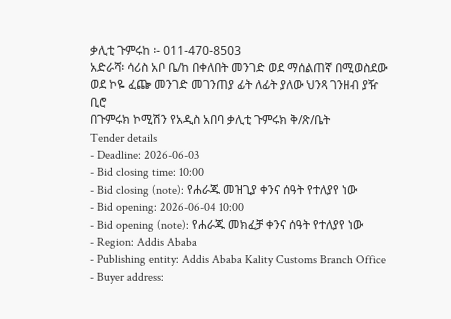ቃሊቲ ጉምሩከ ፡- 011-470-8503
አድራሻ፡ ሳሪስ አቦ ቤ/ከ በቀለበት መንገድ ወደ ማሰልጠኛ በሚወስደው ወደ ኮዬ ፈጬ መንገድ መገንጠያ ፊት ለፊት ያለው ህንጻ ገንዘብ ያዥ ቢሮ
በጉምሩክ ኮሚሽን የአዲስ አበባ ቃሊቲ ጉምሩክ ቅ/ጽ/ቤት
Tender details
- Deadline: 2026-06-03
- Bid closing time: 10:00
- Bid closing (note): የሐራጁ መዝጊያ ቀንና ሰዓት የተለያየ ነው
- Bid opening: 2026-06-04 10:00
- Bid opening (note): የሐራጁ መክፈቻ ቀንና ሰዓት የተለያየ ነው
- Region: Addis Ababa
- Publishing entity: Addis Ababa Kality Customs Branch Office
- Buyer address: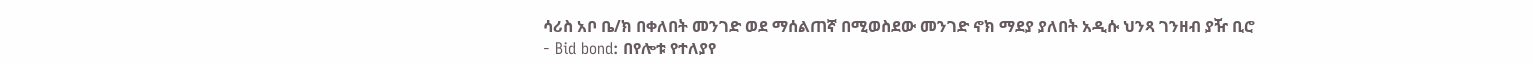ሳሪስ አቦ ቤ/ክ በቀለበት መንገድ ወደ ማሰልጠኛ በሚወስደው መንገድ ኖክ ማደያ ያለበት አዲሱ ህንጻ ገንዘብ ያዥ ቢሮ
- Bid bond: በየሎቱ የተለያየ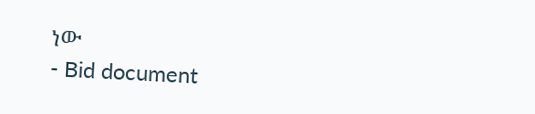ነው
- Bid document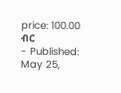price: 100.00 ብር
- Published: May 25,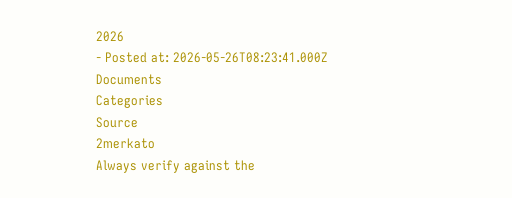2026
- Posted at: 2026-05-26T08:23:41.000Z
Documents
Categories
Source
2merkato
Always verify against the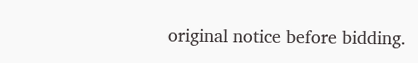original notice before bidding.